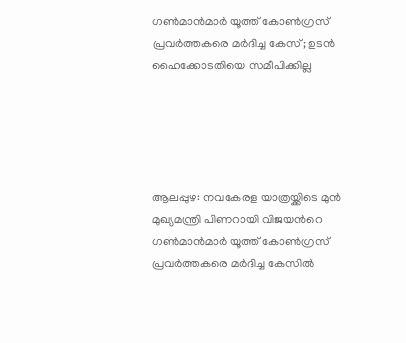ഗൺമാൻമാർ യൂത്ത് കോൺഗ്രസ്‌ പ്രവർത്തകരെ മര്‍ദിച്ച കേസ്; ഉടൻ ഹൈക്കോടതിയെ സമീപിക്കില്ല





ആലപ്പുഴ: നവകേരള യാത്രയ്ക്കിടെ മുൻ മുഖ്യമന്ത്രി പിണറായി വിജയന്‍റെ ഗൺമാൻമാർ യൂത്ത് കോൺഗ്രസ്‌ പ്രവർത്തകരെ മർദിച്ച കേസിൽ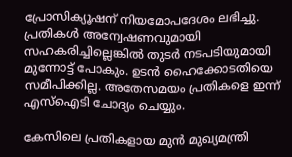പ്രോസിക്യൂഷന് നിയമോപദേശം ലഭിച്ചു. പ്രതികൾ അന്വേഷണവുമായി സഹകരിച്ചില്ലെങ്കിൽ തുടർ നടപടിയുമായി മുന്നോട്ട് പോകും. ഉടൻ ഹൈക്കോടതിയെ സമീപിക്കില്ല. അതേസമയം പ്രതികളെ ഇന്ന് എസ്ഐടി ചോദ്യം ചെയ്യും.

കേസിലെ പ്രതികളായ മുൻ മുഖ്യമന്ത്രി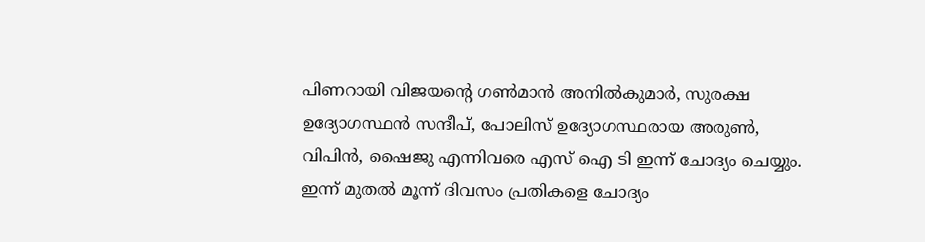പിണറായി വിജയന്‍റെ ഗൺമാൻ അനിൽകുമാർ, സുരക്ഷ ഉദ്യോഗസ്ഥൻ സന്ദീപ്, പോലിസ് ഉദ്യോഗസ്ഥരായ അരുൺ, വിപിൻ, ഷൈജു എന്നിവരെ എസ് ഐ ടി ഇന്ന് ചോദ്യം ചെയ്യും. ഇന്ന് മുതൽ മൂന്ന് ദിവസം പ്രതികളെ ചോദ്യം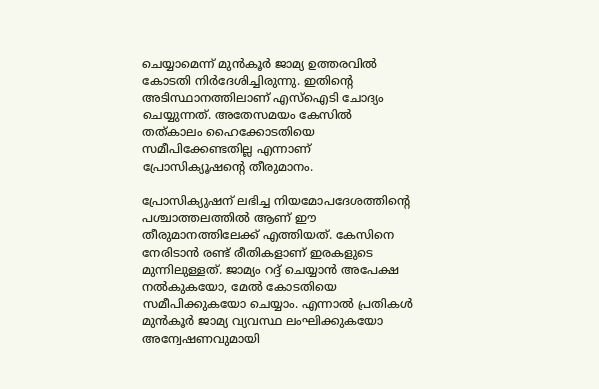ചെയ്യാമെന്ന് മുൻ‌കൂർ ജാമ്യ ഉത്തരവിൽ കോടതി നിർദേശിച്ചിരുന്നു. ഇതിന്‍റെ അടിസ്ഥാനത്തിലാണ് എസ്ഐടി ചോദ്യം ചെയ്യുന്നത്. അതേസമയം കേസിൽ തത്കാലം ഹൈക്കോടതിയെ സമീപിക്കേണ്ടതില്ല എന്നാണ് പ്രോസിക്യൂഷന്‍റെ തീരുമാനം.

പ്രോസിക്യുഷന് ലഭിച്ച നിയമോപദേശത്തിന്‍റെ പശ്ചാത്തലത്തിൽ ആണ് ഈ തീരുമാനത്തിലേക്ക് എത്തിയത്. കേസിനെ നേരിടാൻ രണ്ട് രീതികളാണ് ഇരകളുടെ മുന്നിലുള്ളത്. ജാമ്യം റദ്ദ് ചെയ്യാൻ അപേക്ഷ നൽകുകയോ, മേൽ കോടതിയെ സമീപിക്കുകയോ ചെയ്യാം. എന്നാൽ പ്രതികൾ മുൻ‌കൂർ ജാമ്യ വ്യവസ്ഥ ലംഘിക്കുകയോ അന്വേഷണവുമായി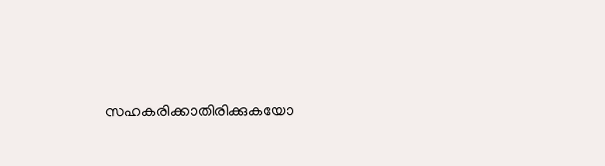സഹകരിക്കാതിരിക്കുകയോ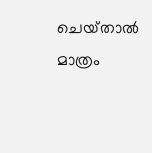ചെയ്‌താൽ മാത്രം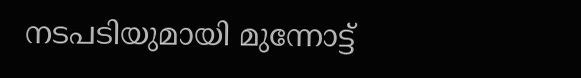നടപടിയുമായി മുന്നോട്ട്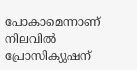പോകാമെന്നാണ് നിലവിൽ പ്രോസിക്യുഷന്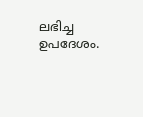ലഭിച്ച ഉപദേശം.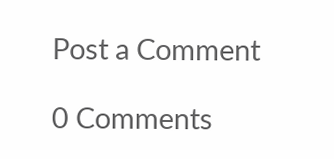Post a Comment

0 Comments